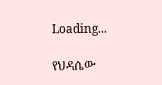Loading...

የህዳሴው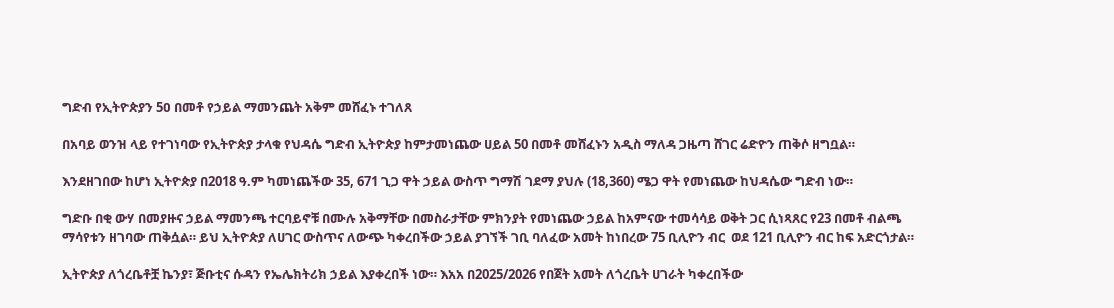ግድብ የኢትዮጵያን 5ዐ በመቶ የኃይል ማመንጨት አቅም መሸፈኑ ተገለጸ

በአባይ ወንዝ ላይ የተገነባው የኢትዮጵያ ታላቁ የህዳሴ ግድብ ኢትዮጵያ ከምታመነጨው ሀይል 50 በመቶ መሸፈኑን አዲስ ማለዳ ጋዜጣ ሸገር ሬድዮን ጠቅሶ ዘግቧል።

እንደዘገበው ከሆነ ኢትዮጵያ በ2018 ዓ.ም ካመነጨችው 35, 671 ጊጋ ዋት ኃይል ውስጥ ግማሽ ገደማ ያህሉ (18,360) ሜጋ ዋት የመነጨው ከህዳሴው ግድብ ነው።

ግድቡ በቂ ውሃ በመያዙና ኃይል ማመንጫ ተርባይኖቹ በሙሉ አቅማቸው በመስራታቸው ምክንያት የመነጨው ኃይል ከአምናው ተመሳሳይ ወቅት ጋር ሲነጻጸር የ23 በመቶ ብልጫ ማሳየቱን ዘገባው ጠቅሷል። ይህ ኢትዮጵያ ለሀገር ውስጥና ለውጭ ካቀረበችው ኃይል ያገኘች ገቢ ባለፈው አመት ከነበረው 75 ቢሊዮን ብር  ወደ 121 ቢሊዮን ብር ከፍ አድርጎታል።

ኢትዮጵያ ለጎረቤቶቿ ኬንያ፣ ጅቡቲና ሱዳን የኤሌክትሪክ ኃይል እያቀረበች ነው። እአአ በ2025/2026 የበጀት አመት ለጎረቤት ሀገራት ካቀረበችው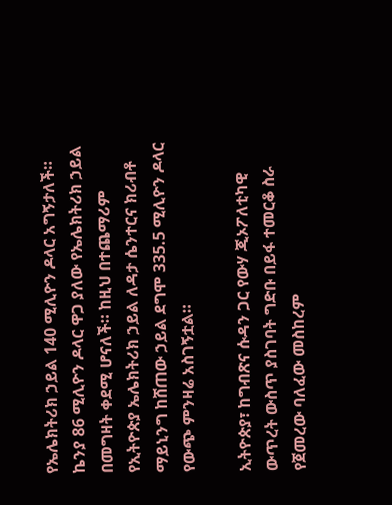የኤሌክትሪክ ኃይል 140 ሚሊዮን ዶላር አግኝታለች። ኬንያ 86 ሚሊዮን ዶላር ዋጋ ያለው የኤሌክትሪክ ኃይል በመግዛት ቀደሚ ሆናለች። ከዚህ በተጨማሪም የኢትዮጵያ ኤሌክትሪክ ኃይል ለዳታ ሴንተርና ክሪብቶ ማይኒንግ ከሸጠው ኃይል ደግሞ 335.5 ሚሊዮን ዶላር የውጭ ምንዛሬ አስገኝቷል።

ኢትዮጵያ፣ ከግብጽና ሱዳን ጋር የውሃ ጂኦፖለቲካዊ ውጥረት ውስጥ ያስገባት ግድቡ በይፋ ተመርቆ ስራ የጀመረው ባለፈው መስከረም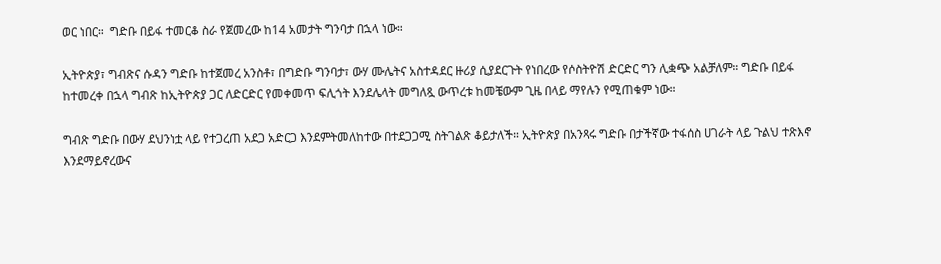ወር ነበር።  ግድቡ በይፋ ተመርቆ ስራ የጀመረው ከ14 አመታት ግንባታ በኋላ ነው።

ኢትዮጵያ፣ ግብጽና ሱዳን ግድቡ ከተጀመረ አንስቶ፣ በግድቡ ግንባታ፣ ውሃ ሙሌትና አስተዳደር ዙሪያ ሲያደርጉት የነበረው የሶስትዮሽ ድርድር ግን ሊቋጭ አልቻለም። ግድቡ በይፋ ከተመረቀ በኋላ ግብጽ ከኢትዮጵያ ጋር ለድርድር የመቀመጥ ፍሊጎት እንደሌላት መግለጿ ውጥረቱ ከመቼውም ጊዜ በላይ ማየሉን የሚጠቁም ነው።

ግብጽ ግድቡ በውሃ ደህንነቷ ላይ የተጋረጠ አደጋ አድርጋ እንደምትመለከተው በተደጋጋሚ ስትገልጽ ቆይታለች። ኢትዮጵያ በአንጻሩ ግድቡ በታችኛው ተፋሰስ ሀገራት ላይ ጉልህ ተጽእኖ እንደማይኖረውና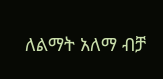ለልማት አለማ ብቻ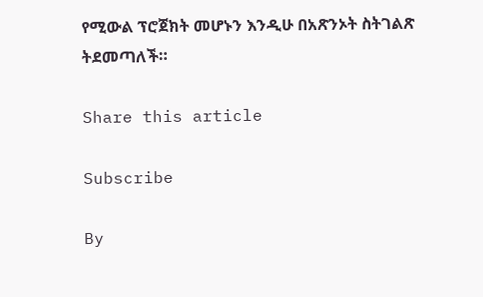የሚውል ፕሮጀክት መሆኑን እንዲሁ በአጽንኦት ስትገልጽ ትደመጣለች።

Share this article

Subscribe

By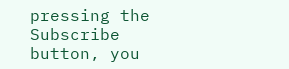pressing the Subscribe button, you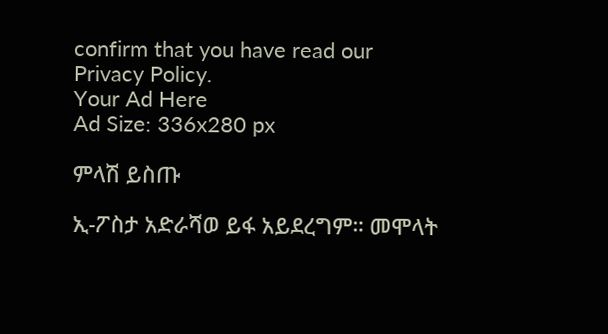confirm that you have read our Privacy Policy.
Your Ad Here
Ad Size: 336x280 px

ምላሽ ይስጡ

ኢ-ፖስታ አድራሻወ ይፋ አይደረግም። መሞላት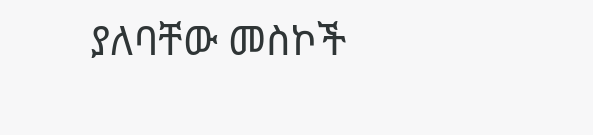ያለባቸው መስኮች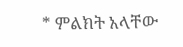* ምልክት አላቸው